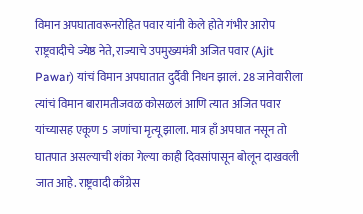विमान अपघातावरूनरोहित पवार यांनी केले होते गंभीर आरोप
राष्ट्रवादीचे ज्येष्ठ नेते, राज्याचे उपमुख्यमंत्री अजित पवार (Ajit Pawar) यांचं विमान अपघातात दुर्दैवी निधन झालं. 28 जानेवारीला त्यांचं विमान बारामतीजवळ कोसळलं आणि त्यात अजित पवार यांच्यासह एकूण 5 जणांचा मृत्यू झाला. मात्र हाँ अपघात नसून तो घातपात असल्याची शंका गेल्या काही दिवसांपासून बोलून दाखवली जात आहे. राष्ट्रवादी काँग्रेस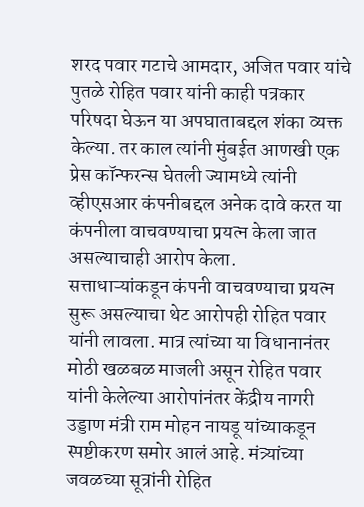शरद पवार गटाचे आमदार, अजित पवार यांचे पुतळे रोहित पवार यांनी काही पत्रकार परिषदा घेऊन या अपघाताबद्दल शंका व्यक्त केल्या. तर काल त्यांनी मुंबईत आणखी एक प्रेस कॉन्फरन्स घेतली ज्यामध्ये त्यांनी व्हीएसआर कंपनीबद्दल अनेक दावे करत या कंपनीला वाचवण्याचा प्रयत्न केला जात असल्याचाही आरोप केला.
सत्ताधाऱ्यांकडून कंपनी वाचवण्याचा प्रयत्न सुरू असल्याचा थेट आरोपही रोहित पवार यांनी लावला. मात्र त्यांच्या या विधानानंतर मोठी खळबळ माजली असून रोहित पवार यांनी केलेल्या आरोपांनंतर केंद्रीय नागरी उड्डाण मंत्री राम मोहन नायडू यांच्याकडून स्पष्टीकरण समोर आलं आहे. मंत्र्यांच्या जवळच्या सूत्रांनी रोहित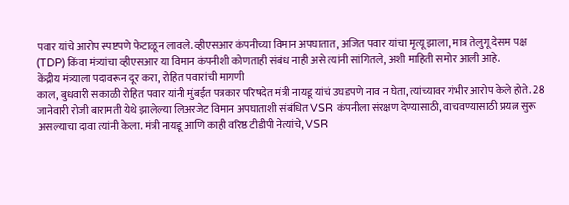पवार यांचे आरोप स्पष्टपणे फेटाळून लावले. व्हीएसआर कंपनीच्या विमान अपघातात, अजित पवार यांचा मृत्यू झाला, मात्र तेलुगू देसम पक्ष (TDP) किंवा मंत्र्यांचा व्हीएसआर या विमान कंपनीशी कोणताही संबंध नाही असे त्यांनी सांगितले, अशी माहिती समोर आली आहे.
केंद्रीय मंत्र्याला पदावरून दूर करा, रोहित पवारांची मागणी
काल, बुधवारी सकाळी रोहित पवार यांनी मुंबईत पत्रकार परिषदेत मंत्री नायडू यांचं उघडपणे नाव न घेता, त्यांच्यावर गंभीर आरोप केले होते. 28 जानेवारी रोजी बारामती येथे झालेल्या लिअरजेट विमान अपघाताशी संबंधित VSR कंपनीला संरक्षण देण्यासाठी, वाचवण्यासाठी प्रयत्न सुरू असल्याचा दावा त्यांनी केला. मंत्री नायडू आणि काही वरिष्ठ टीडीपी नेत्यांचे, VSR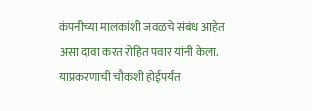कंपनीच्या मालकांशी जवळचे संबंध आहेत असा दावा करत रोहित पवार यांनी केला. याप्रकरणाची चौकशी होईपर्यंत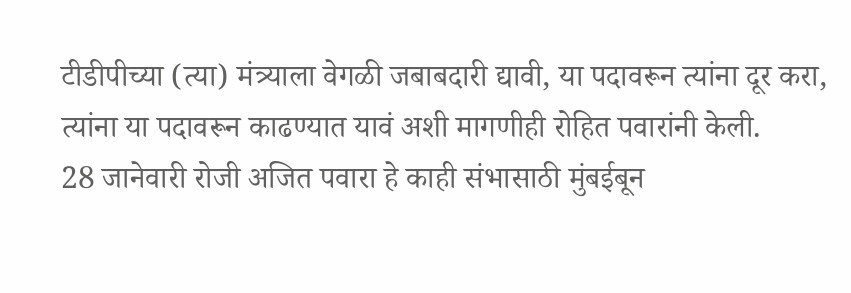टीडीपीच्या (त्या) मंत्र्याला वेगळी जबाबदारी द्यावी, या पदावरून त्यांना दूर करा, त्यांना या पदावरून काढण्यात यावं अशी मागणीही रोहित पवारांनी केली.
28 जानेवारी रोजी अजित पवारा हे काही संभासाठी मुंबईबून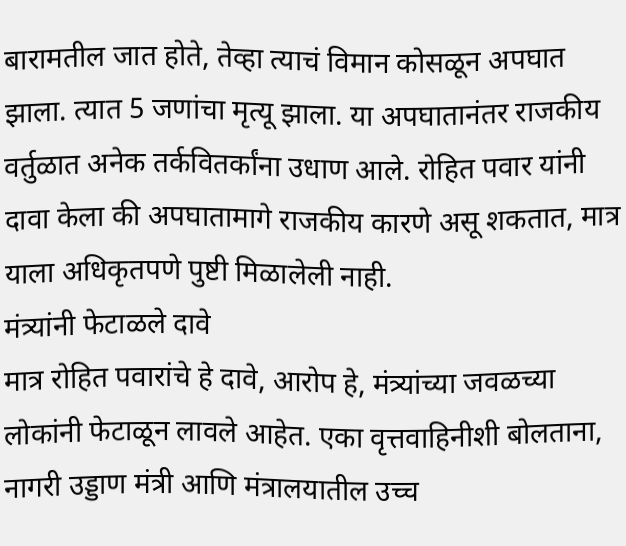बारामतील जात होते, तेव्हा त्याचं विमान कोसळून अपघात झाला. त्यात 5 जणांचा मृत्यू झाला. या अपघातानंतर राजकीय वर्तुळात अनेक तर्कवितर्कांना उधाण आले. रोहित पवार यांनी दावा केला की अपघातामागे राजकीय कारणे असू शकतात, मात्र याला अधिकृतपणे पुष्टी मिळालेली नाही.
मंत्र्यांनी फेटाळले दावे
मात्र रोहित पवारांचे हे दावे, आरोप हे, मंत्र्यांच्या जवळच्या लोकांनी फेटाळून लावले आहेत. एका वृत्तवाहिनीशी बोलताना, नागरी उड्डाण मंत्री आणि मंत्रालयातील उच्च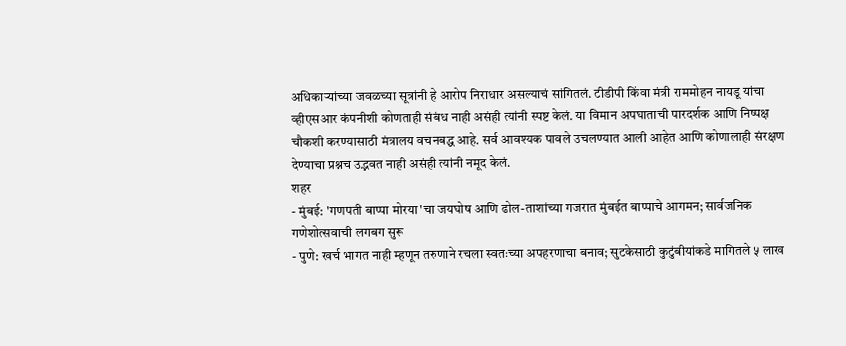अधिकाऱ्यांच्या जवळच्या सूत्रांनी हे आरोप निराधार असल्याचं सांगितलं. टीडीपी किंवा मंत्री राममोहन नायडू यांचा व्हीएसआर कंपनीशी कोणताही संबंध नाही असंही त्यांनी स्पष्ट केलं. या विमान अपघाताची पारदर्शक आणि निष्पक्ष चौकशी करण्यासाठी मंत्रालय वचनबद्ध आहे. सर्व आवश्यक पावले उचलण्यात आली आहेत आणि कोणालाही संरक्षण देण्याचा प्रश्नच उद्भवत नाही असंही त्यांनी नमूद केलं.
शहर
- मुंबई: 'गणपती बाप्पा मोरया'चा जयघोष आणि ढोल-ताशांच्या गजरात मुंबईत बाप्पाचे आगमन; सार्वजनिक गणेशोत्सवाची लगबग सुरू
- पुणे: खर्च भागत नाही म्हणून तरुणाने रचला स्वतःच्या अपहरणाचा बनाव; सुटकेसाठी कुटुंबीयांकडे मागितले ५ लाख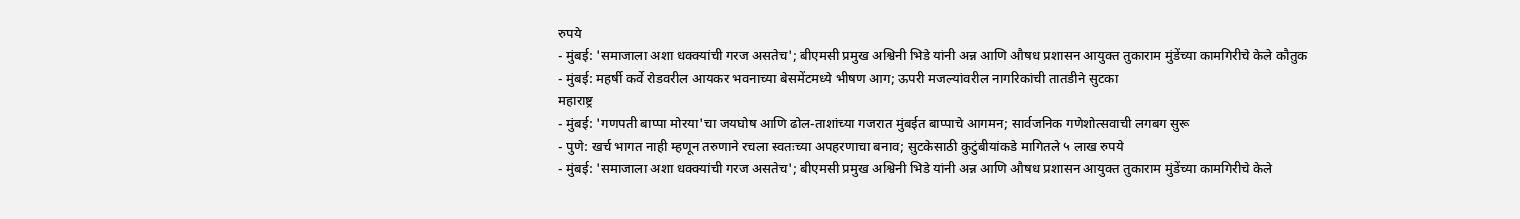रुपये
- मुंबई: 'समाजाला अशा धक्क्यांची गरज असतेच'; बीएमसी प्रमुख अश्विनी भिडे यांनी अन्न आणि औषध प्रशासन आयुक्त तुकाराम मुंडेंच्या कामगिरीचे केले कौतुक
- मुंबई: महर्षी कर्वे रोडवरील आयकर भवनाच्या बेसमेंटमध्ये भीषण आग; ऊपरी मजल्यांवरील नागरिकांची तातडीने सुटका
महाराष्ट्र
- मुंबई: 'गणपती बाप्पा मोरया'चा जयघोष आणि ढोल-ताशांच्या गजरात मुंबईत बाप्पाचे आगमन; सार्वजनिक गणेशोत्सवाची लगबग सुरू
- पुणे: खर्च भागत नाही म्हणून तरुणाने रचला स्वतःच्या अपहरणाचा बनाव; सुटकेसाठी कुटुंबीयांकडे मागितले ५ लाख रुपये
- मुंबई: 'समाजाला अशा धक्क्यांची गरज असतेच'; बीएमसी प्रमुख अश्विनी भिडे यांनी अन्न आणि औषध प्रशासन आयुक्त तुकाराम मुंडेंच्या कामगिरीचे केले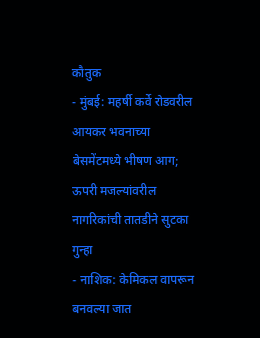कौतुक
- मुंबई: महर्षी कर्वे रोडवरील आयकर भवनाच्या बेसमेंटमध्ये भीषण आग; ऊपरी मजल्यांवरील नागरिकांची तातडीने सुटका
गुन्हा
- नाशिक: केमिकल वापरून बनवल्या जात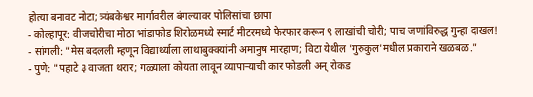होत्या बनावट नोटा; त्र्यंबकेश्वर मार्गावरील बंगल्यावर पोलिसांचा छापा
- कोल्हापूर: वीजचोरीचा मोठा भांडाफोड शिरोळमध्ये स्मार्ट मीटरमध्ये फेरफार करून ९ लाखांची चोरी; पाच जणांविरुद्ध गुन्हा दाखल!
- सांगली: "मेस बदलली म्हणून विद्यार्थ्याला लाथाबुक्क्यांनी अमानुष मारहाण; विटा येथील 'गुरुकुल'मधील प्रकाराने खळबळ."
- पुणे: "पहाटे ३ वाजता थरार; गळ्याला कोयता लावून व्यापाऱ्याची कार फोडली अन् रोकड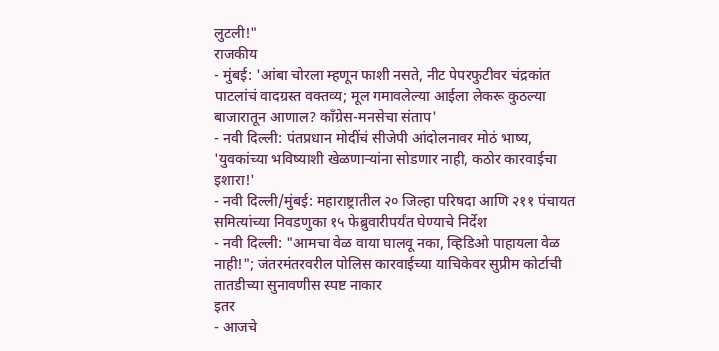लुटली!"
राजकीय
- मुंबई: 'आंबा चोरला म्हणून फाशी नसते, नीट पेपरफुटीवर चंद्रकांत पाटलांचं वादग्रस्त वक्तव्य; मूल गमावलेल्या आईला लेकरू कुठल्या बाजारातून आणाल? काँग्रेस-मनसेचा संताप'
- नवी दिल्ली: पंतप्रधान मोदींचं सीजेपी आंदोलनावर मोठं भाष्य, 'युवकांच्या भविष्याशी खेळणाऱ्यांना सोडणार नाही, कठोर कारवाईचा इशारा!'
- नवी दिल्ली/मुंबई: महाराष्ट्रातील २० जिल्हा परिषदा आणि २११ पंचायत समित्यांच्या निवडणुका १५ फेब्रुवारीपर्यंत घेण्याचे निर्देश
- नवी दिल्ली: "आमचा वेळ वाया घालवू नका, व्हिडिओ पाहायला वेळ नाही!"; जंतरमंतरवरील पोलिस कारवाईच्या याचिकेवर सुप्रीम कोर्टाची तातडीच्या सुनावणीस स्पष्ट नाकार
इतर
- आजचे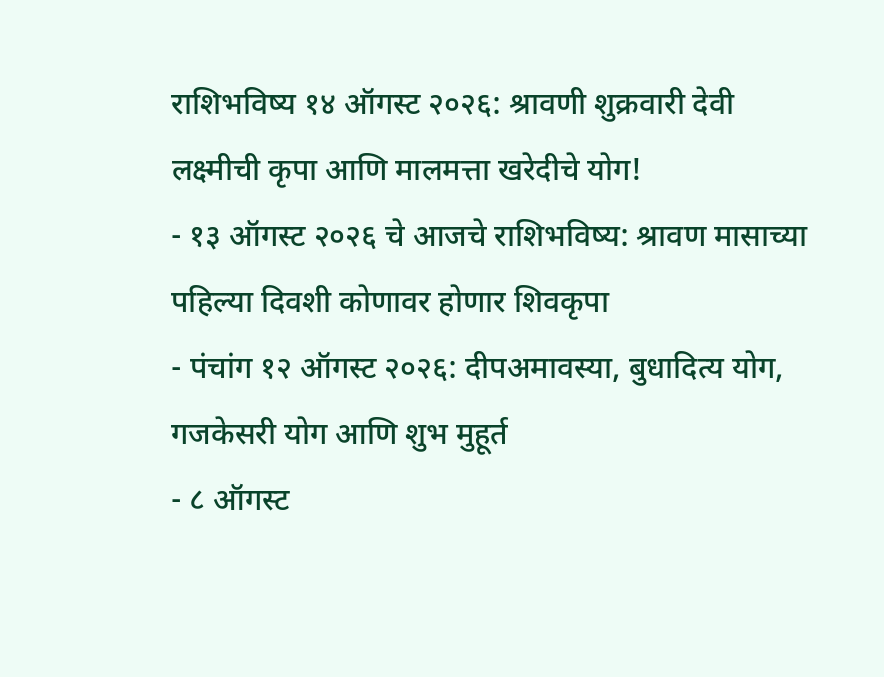राशिभविष्य १४ ऑगस्ट २०२६: श्रावणी शुक्रवारी देवी लक्ष्मीची कृपा आणि मालमत्ता खरेदीचे योग!
- १३ ऑगस्ट २०२६ चे आजचे राशिभविष्य: श्रावण मासाच्या पहिल्या दिवशी कोणावर होणार शिवकृपा
- पंचांग १२ ऑगस्ट २०२६: दीपअमावस्या, बुधादित्य योग, गजकेसरी योग आणि शुभ मुहूर्त
- ८ ऑगस्ट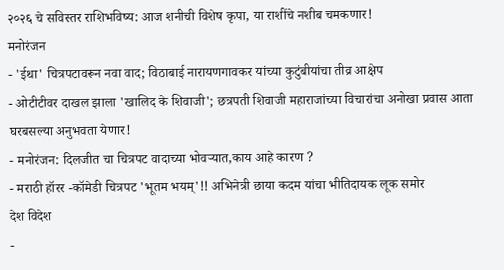२०२६ चे सविस्तर राशिभविष्य: आज शनीची विशेष कृपा, या राशींचे नशीब चमकणार!
मनोरंजन
- 'ईथा' चित्रपटावरून नवा वाद; विठाबाई नारायणगावकर यांच्या कुटुंबीयांचा तीव्र आक्षेप
- ओटीटीवर दाखल झाला 'खालिद के शिवाजी'; छत्रपती शिवाजी महाराजांच्या विचारांचा अनोखा प्रवास आता घरबसल्या अनुभवता येणार!
- मनोरंजन: दिलजीत चा चित्रपट वादाच्या भोवऱ्यात,काय आहे कारण ?
- मराठी हॉरर -कॉमेडी चित्रपट 'भूतम भयम्'!! अभिनेत्री छाया कदम यांचा भीतिदायक लूक समोर
देश विदेश
-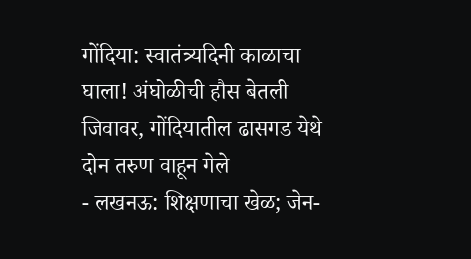गोंदिया: स्वातंत्र्यदिनी काळाचा घाला! अंघोळीची हौस बेतली जिवावर, गोंदियातील ढासगड येथे दोन तरुण वाहून गेले
- लखनऊ: शिक्षणाचा खेळ; जेन-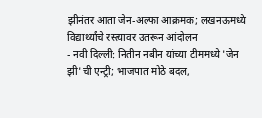झीनंतर आता जेन-अल्फा आक्रमक; लखनऊमध्ये विद्यार्थ्यांचे रस्त्यावर उतरून आंदोलन
- नवी दिल्ली: नितीन नबीन यांच्या टीममध्ये 'जेन झी'ची एन्ट्री; भाजपात मोठे बदल,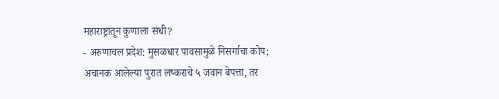महाराष्ट्रातून कुणाला संधी?
- अरुणाचल प्रदेश: मुसळधार पावसामुळे निसर्गाचा कोप; अचानक आलेल्या पुरात लष्कराचे ५ जवान बेपत्ता, तर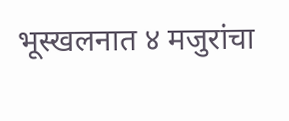भूस्खलनात ४ मजुरांचा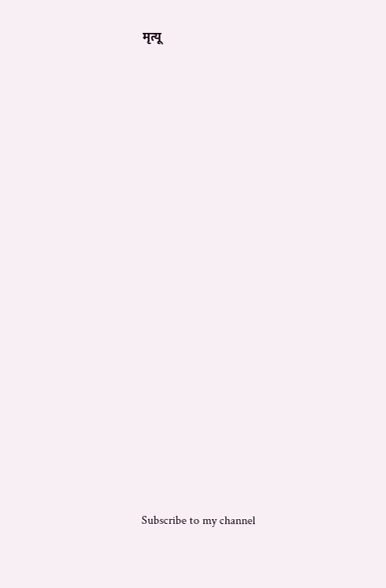मृत्यू

























Subscribe to my channel